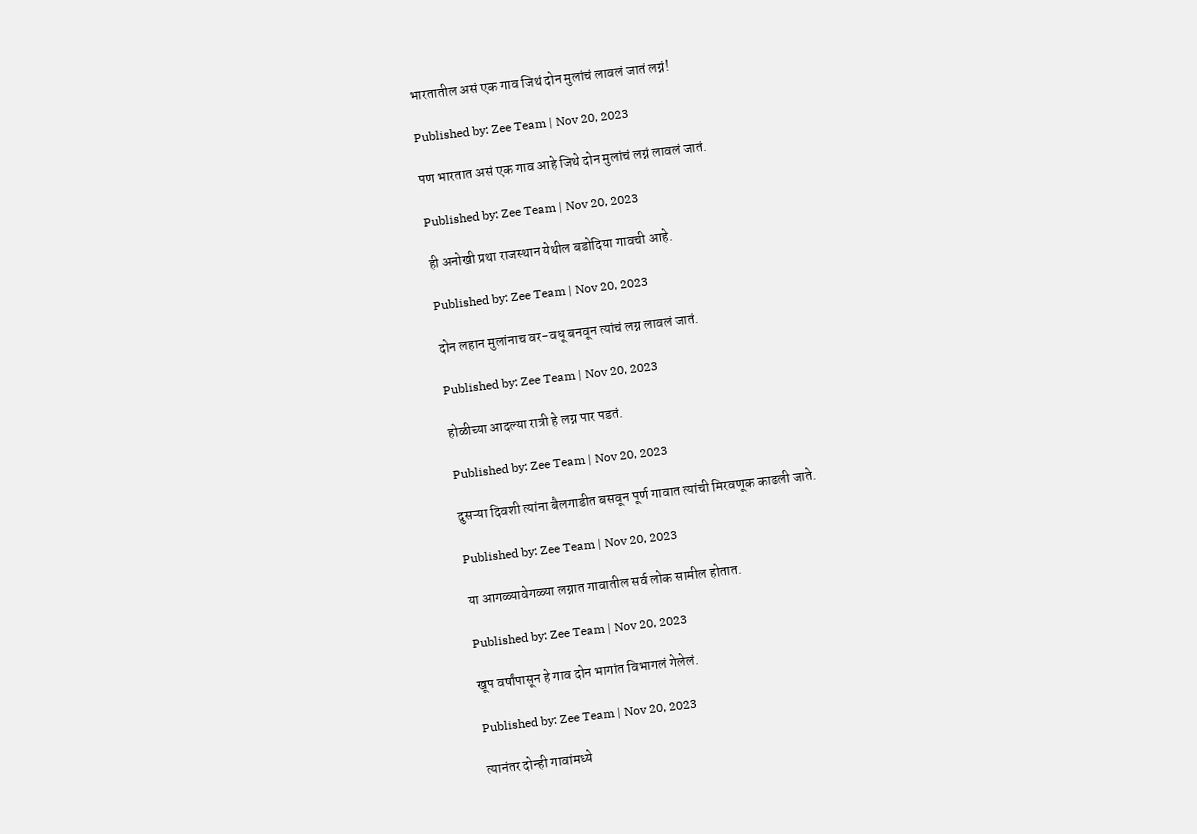भारतातील असं एक गाव जिथं दोन मुलांचं लावलं जातं लग्नं!

Published by: Zee Team | Nov 20, 2023

पण भारतात असं एक गाव आहे जिथे दोन मुलांचं लग्नं लावलं जातं.

Published by: Zee Team | Nov 20, 2023

ही अनोखी प्रथा राजस्थान येथील बडोदिया गावची आहे.

Published by: Zee Team | Nov 20, 2023

दोन लहान मुलांनाच वर-वधू बनवून त्यांचं लग्न लावलं जातं.

Published by: Zee Team | Nov 20, 2023

होळीच्या आदल्या रात्री हे लग्न पार पडतं.

Published by: Zee Team | Nov 20, 2023

दुसऱ्या दिवशी त्यांना बैलगाडीत बसवून पूर्ण गावात त्यांची मिरवणूक काढली जाते.

Published by: Zee Team | Nov 20, 2023

या आगळ्यावेगळ्या लग्नात गावातील सर्व लोक सामील होतात.

Published by: Zee Team | Nov 20, 2023

खूप वर्षांपासून हे गाव दोन भागांत विभागलं गेलेलं.

Published by: Zee Team | Nov 20, 2023

त्यानंतर दोन्ही गावांमध्ये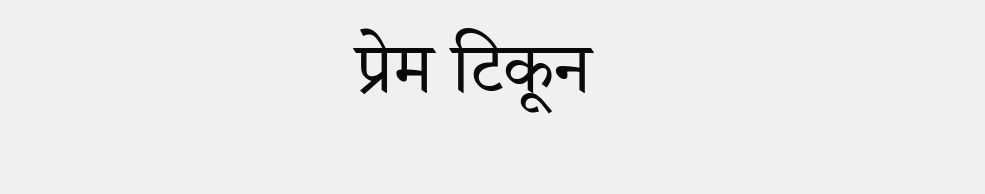प्रेम टिकून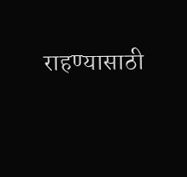राहण्यासाठी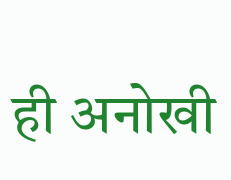ही अनोखी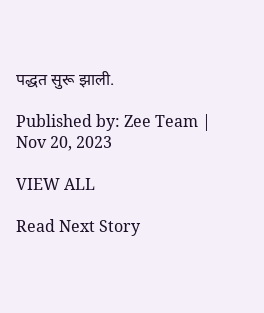पद्धत सुरू झाली.

Published by: Zee Team | Nov 20, 2023

VIEW ALL

Read Next Story